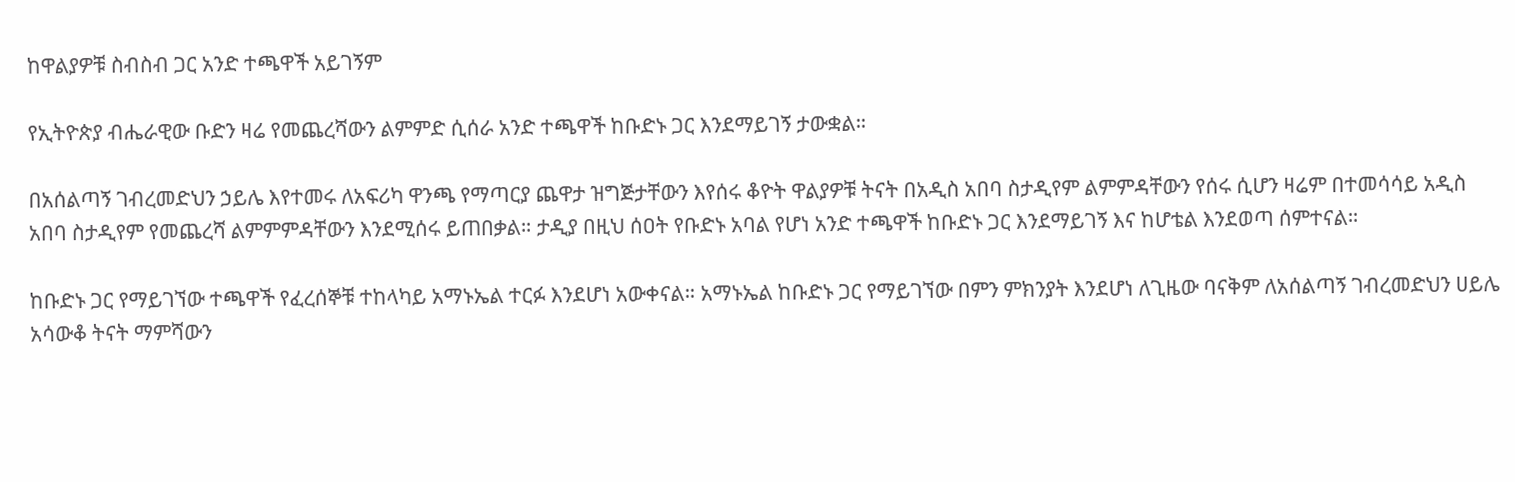ከዋልያዎቹ ስብስብ ጋር አንድ ተጫዋች አይገኝም

የኢትዮጵያ ብሔራዊው ቡድን ዛሬ የመጨረሻውን ልምምድ ሲሰራ አንድ ተጫዋች ከቡድኑ ጋር እንደማይገኝ ታውቋል።

በአሰልጣኝ ገብረመድህን ኃይሌ እየተመሩ ለአፍሪካ ዋንጫ የማጣርያ ጨዋታ ዝግጅታቸውን እየሰሩ ቆዮት ዋልያዎቹ ትናት በአዲስ አበባ ስታዲየም ልምምዳቸውን የሰሩ ሲሆን ዛሬም በተመሳሳይ አዲስ አበባ ስታዲየም የመጨረሻ ልምምምዳቸውን እንደሚሰሩ ይጠበቃል። ታዲያ በዚህ ሰዐት የቡድኑ አባል የሆነ አንድ ተጫዋች ከቡድኑ ጋር እንደማይገኝ እና ከሆቴል እንደወጣ ሰምተናል።

ከቡድኑ ጋር የማይገኘው ተጫዋች የፈረሰኞቹ ተከላካይ አማኑኤል ተርፉ እንደሆነ አውቀናል። አማኑኤል ከቡድኑ ጋር የማይገኘው በምን ምክንያት እንደሆነ ለጊዜው ባናቅም ለአሰልጣኝ ገብረመድህን ሀይሌ አሳውቆ ትናት ማምሻውን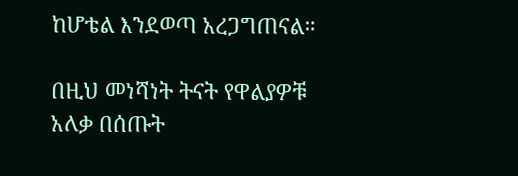ከሆቴል እንደወጣ አረጋግጠናል።

በዚህ መነሻነት ትናት የዋልያዎቹ አለቃ በሰጡት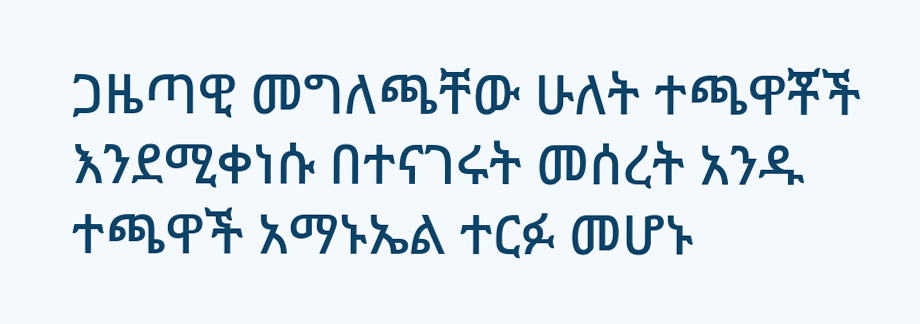ጋዜጣዊ መግለጫቸው ሁለት ተጫዋቾች እንደሚቀነሱ በተናገሩት መሰረት አንዱ ተጫዋች አማኑኤል ተርፉ መሆኑ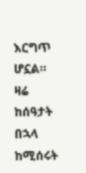እርግጥ ሆኗል። ዛሬ ከሰዓታት በኋላ ከሚሰሩት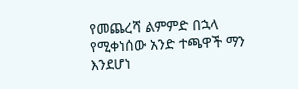የመጨረሻ ልምምድ በኋላ የሚቀነሰው አንድ ተጫዋች ማን እንደሆነ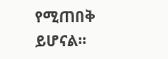የሚጠበቅ ይሆናል።